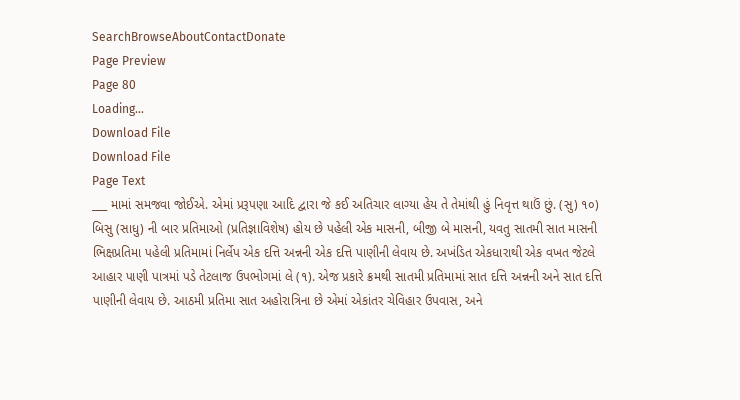SearchBrowseAboutContactDonate
Page Preview
Page 80
Loading...
Download File
Download File
Page Text
___ મામાં સમજવા જોઈએ. એમાં પ્રરૂપણા આદિ દ્વારા જે કઈ અતિચાર લાગ્યા હેય તે તેમાંથી હું નિવૃત્ત થાઉં છું. (સુ) ૧૦) બિસુ (સાધુ) ની બાર પ્રતિમાઓ (પ્રતિજ્ઞાવિશેષ) હોય છે પહેલી એક માસની, બીજી બે માસની, યવતુ સાતમી સાત માસની ભિક્ષપ્રતિમા પહેલી પ્રતિમામાં નિર્લેપ એક દત્તિ અન્નની એક દત્તિ પાણીની લેવાય છે. અખંડિત એકધારાથી એક વખત જેટલે આહાર પાણી પાત્રમાં પડે તેટલાજ ઉપભોગમાં લે (૧). એજ પ્રકારે ક્રમથી સાતમી પ્રતિમામાં સાત દત્તિ અન્નની અને સાત દત્તિ પાણીની લેવાય છે. આઠમી પ્રતિમા સાત અહોરાત્રિના છે એમાં એકાંતર ચેવિહાર ઉપવાસ, અને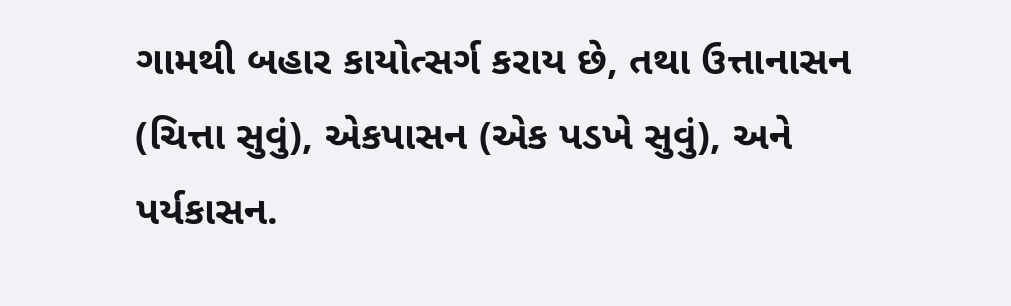ગામથી બહાર કાયોત્સર્ગ કરાય છે, તથા ઉત્તાનાસન (ચિત્તા સુવું), એકપાસન (એક પડખે સુવું), અને પર્યકાસન.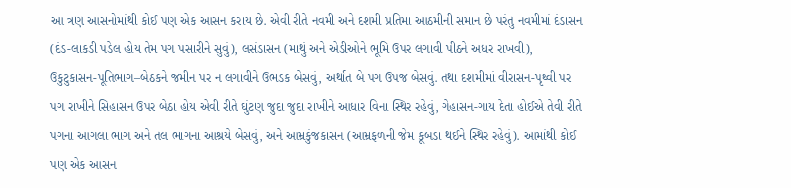આ ત્રણ આસનોમાંથી કોઈ પણ એક આસન કરાય છે. એવી રીતે નવમી અને દશમી પ્રતિમા આઠમીની સમાન છે પરંતુ નવમીમાં દંડાસન (દંડ-લાકડી પડેલ હોય તેમ પગ પસારીને સુવું), લસંડાસન (માથું અને એડીઓને ભૂમિ ઉપર લગાવી પીઠને અધર રાખવી), ઉકુટુકાસન-પૂતિભાગ–બેઠકને જમીન પર ન લગાવીને ઉભડક બેસવું, અર્થાત બે પગ ઉપજ બેસવું. તથા દશમીમાં વીરાસન-પૃથ્વી પર પગ રાખીને સિહાસન ઉપર બેઠા હોય એવી રીતે ઘુંટણ જુદા જુદા રાખીને આધાર વિના સ્થિર રહેવું, ગેહાસન-ગાય દેતા હોઈએ તેવી રીતે પગના આગલા ભાગ અને તલ ભાગના આશ્રયે બેસવું, અને આમ્રકુંજકાસન (આમ્રફળની જેમ કૂબડા થઈને સ્થિર રહેવું). આમાંથી કોઈ પણ એક આસન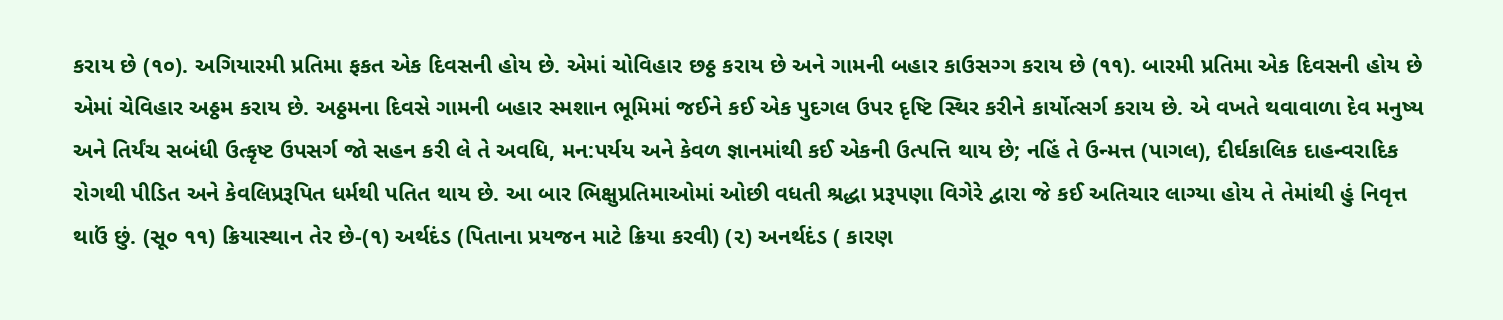કરાય છે (૧૦). અગિયારમી પ્રતિમા ફકત એક દિવસની હોય છે. એમાં ચોવિહાર છઠ્ઠ કરાય છે અને ગામની બહાર કાઉસગ્ગ કરાય છે (૧૧). બારમી પ્રતિમા એક દિવસની હોય છે એમાં ચેવિહાર અઠ્ઠમ કરાય છે. અઠ્ઠમના દિવસે ગામની બહાર સ્મશાન ભૂમિમાં જઈને કઈ એક પુદગલ ઉપર દૃષ્ટિ સ્થિર કરીને કાર્યોત્સર્ગ કરાય છે. એ વખતે થવાવાળા દેવ મનુષ્ય અને તિર્યંચ સબંધી ઉત્કૃષ્ટ ઉપસર્ગ જો સહન કરી લે તે અવધિ, મન:પર્યય અને કેવળ જ્ઞાનમાંથી કઈ એકની ઉત્પત્તિ થાય છે; નહિં તે ઉન્મત્ત (પાગલ), દીર્ઘકાલિક દાહન્વરાદિક રોગથી પીડિત અને કેવલિપ્રરૂપિત ધર્મથી પતિત થાય છે. આ બાર ભિક્ષુપ્રતિમાઓમાં ઓછી વધતી શ્રદ્ધા પ્રરૂપણા વિગેરે દ્વારા જે કઈ અતિચાર લાગ્યા હોય તે તેમાંથી હું નિવૃત્ત થાઉં છું. (સૂ૦ ૧૧) ક્રિયાસ્થાન તેર છે-(૧) અર્થદંડ (પિતાના પ્રયજન માટે ક્રિયા કરવી) (૨) અનર્થદંડ ( કારણ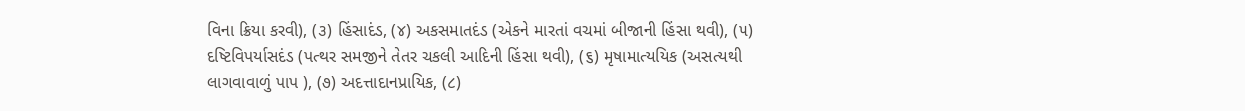વિના ક્રિયા કરવી), (૩) હિંસાદંડ, (૪) અકસમાતદંડ (એકને મારતાં વચમાં બીજાની હિંસા થવી), (૫) દષ્ટિવિપર્યાસદંડ (પત્થર સમજીને તેતર ચકલી આદિની હિંસા થવી), (૬) મૃષામાત્યયિક (અસત્યથી લાગવાવાળું પાપ ), (૭) અદત્તાદાનપ્રાયિક, (૮)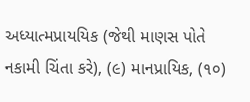અધ્યાત્મપ્રાયયિક (જેથી માણસ પોતે નકામી ચિંતા કરે), (૯) માનપ્રાયિક, (૧૦)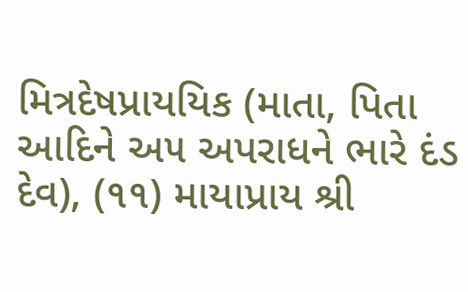મિત્રદેષપ્રાયયિક (માતા, પિતા આદિને અ૫ અપરાધને ભારે દંડ દેવ), (૧૧) માયાપ્રાય શ્રી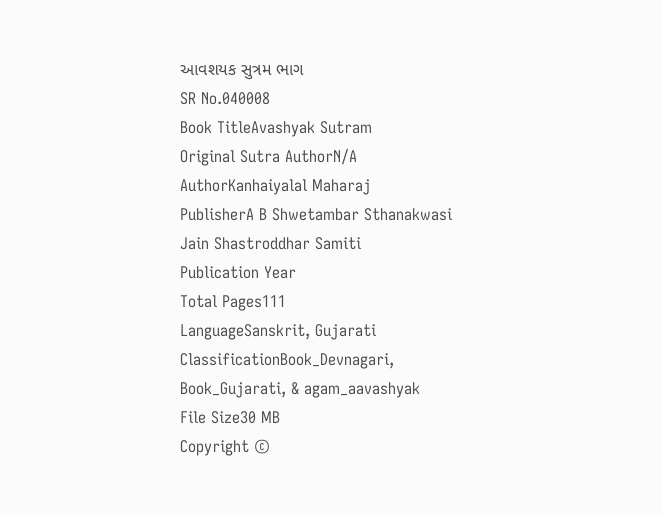આવશયક સુત્રમ ભાગ
SR No.040008
Book TitleAvashyak Sutram
Original Sutra AuthorN/A
AuthorKanhaiyalal Maharaj
PublisherA B Shwetambar Sthanakwasi Jain Shastroddhar Samiti
Publication Year
Total Pages111
LanguageSanskrit, Gujarati
ClassificationBook_Devnagari, Book_Gujarati, & agam_aavashyak
File Size30 MB
Copyright ©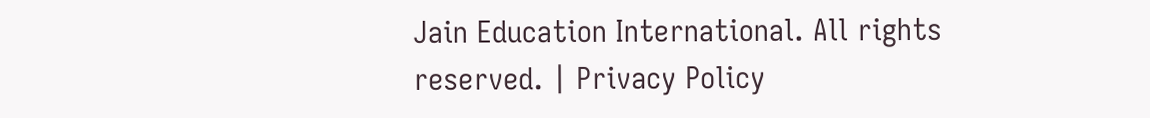Jain Education International. All rights reserved. | Privacy Policy